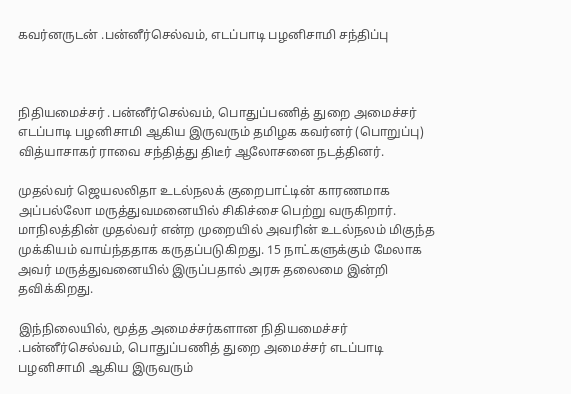கவர்னருடன் .பன்னீர்செல்வம், எடப்பாடி பழனிசாமி சந்திப்பு



நிதியமைச்சர் .பன்னீர்செல்வம், பொதுப்பணித் துறை அமைச்சர் எடப்பாடி பழனிசாமி ஆகிய இருவரும் தமிழக கவர்னர் (பொறுப்பு) வித்யாசாகர் ராவை சந்தித்து திடீர் ஆலோசனை நடத்தினர்.

முதல்வர் ஜெயலலிதா உடல்நலக் குறைபாட்டின் காரணமாக அப்பல்லோ மருத்துவமனையில் சிகிச்சை பெற்று வருகிறார். மாநிலத்தின் முதல்வர் என்ற முறையில் அவரின் உடல்நலம் மிகுந்த முக்கியம் வாய்ந்ததாக கருதப்படுகிறது. 15 நாட்களுக்கும் மேலாக அவர் மருத்துவனையில் இருப்பதால் அரசு தலைமை இன்றி தவிக்கிறது.

இந்நிலையில், மூத்த அமைச்சர்களான நிதியமைச்சர் .பன்னீர்செல்வம், பொதுப்பணித் துறை அமைச்சர் எடப்பாடி பழனிசாமி ஆகிய இருவரும்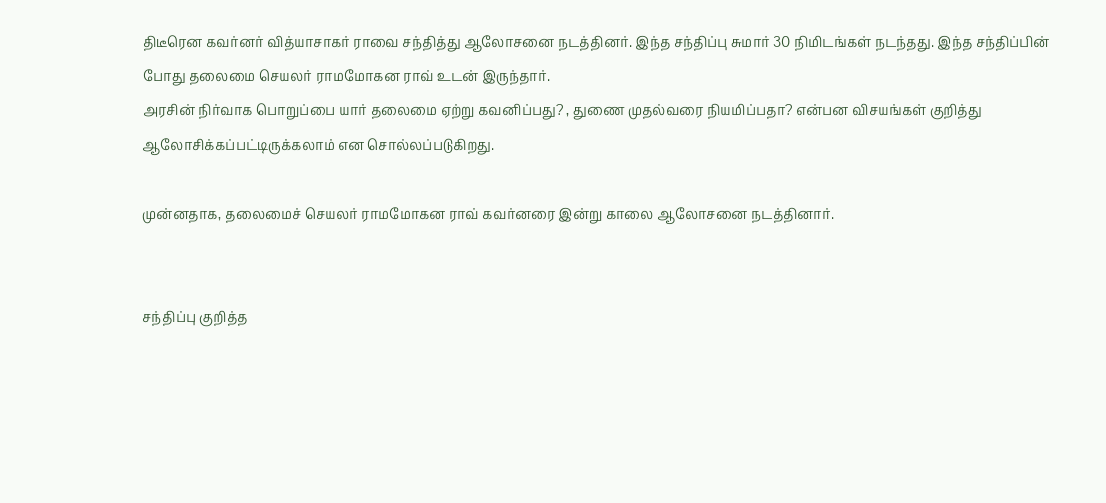திடீரென கவர்னர் வித்யாசாகர் ராவை சந்தித்து ஆலோசனை நடத்தினர். இந்த சந்திப்பு சுமார் 30 நிமிடங்கள் நடந்தது. இந்த சந்திப்பின் போது தலைமை செயலர் ராமமோகன ராவ் உடன் இருந்தார்.
அரசின் நிர்வாக பொறுப்பை யார் தலைமை ஏற்று கவனிப்பது? , துணை முதல்வரை நியமிப்பதா? என்பன விசயங்கள் குறித்து ஆலோசிக்கப்பட்டிருக்கலாம் என சொல்லப்படுகிறது.

முன்னதாக, தலைமைச் செயலர் ராமமோகன ராவ் கவர்னரை இன்று காலை ஆலோசனை நடத்தினார்.


சந்திப்பு குறித்த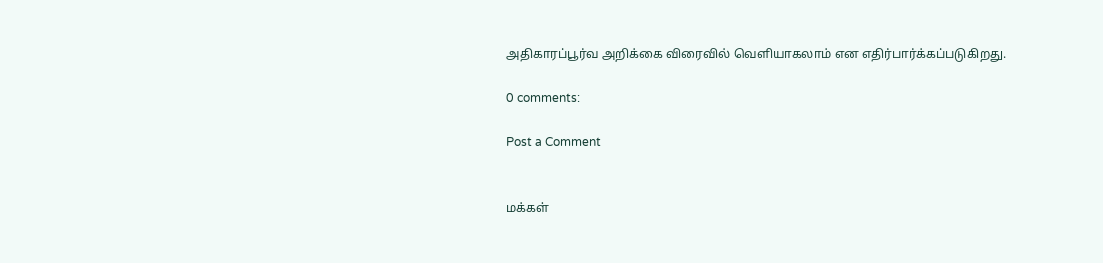அதிகாரப்பூர்வ அறிக்கை விரைவில் வெளியாகலாம் என எதிர்பார்க்கப்படுகிறது.

0 comments:

Post a Comment


மக்கள்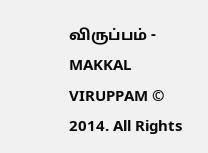விருப்பம் - MAKKAL VIRUPPAM © 2014. All Rights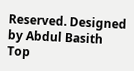Reserved. Designed by Abdul Basith
Top